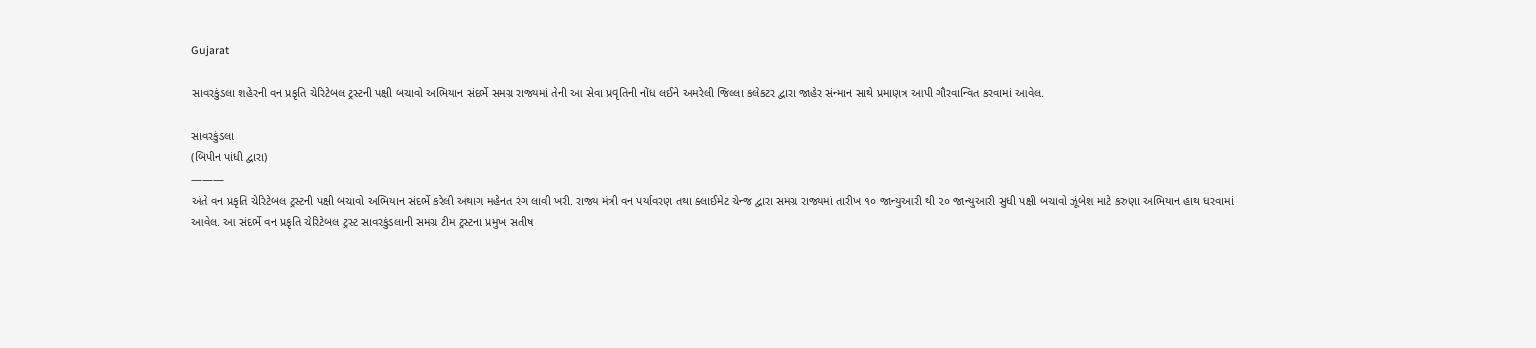Gujarat

સાવરકુંડલા શહેરની વન પ્રકૃતિ ચેરિટેબલ ટ્રસ્ટની પક્ષી બચાવો અભિયાન સંદર્ભે સમગ્ર રાજ્યમાં તેની આ સેવા પ્રવૃતિની નોંધ લઈને અમરેલી જિલ્લા કલેકટર દ્વારા જાહેર સંન્માન સાથે પ્રમાણત્ર આપી ગૌરવાન્વિત કરવામાં આવેલ.

સાવરકુંડલા
(બિપીન પાંધી દ્વારા)
———
અંતે વન પ્રકૃતિ ચેરિટેબલ ટ્રસ્ટની પક્ષી બચાવો અભિયાન સંદર્ભે કરેલી અથાગ મહેનત રંગ લાવી ખરી. રાજ્ય મંત્રી વન પર્યાવરણ તથા ક્લાઈમેટ ચેન્જ દ્વારા સમગ્ર રાજ્યમાં તારીખ ૧૦ જાન્યુઆરી થી ૨૦ જાન્યુઆરી સુધી પક્ષી બચાવો ઝૂંબેશ માટે કરુણા અભિયાન હાથ ધરવામાં આવેલ. આ સંદર્ભે વન પ્રકૃતિ ચેરિટેબલ ટ્રસ્ટ સાવરકુંડલાની સમગ્ર ટીમ ટ્રસ્ટના પ્રમુખ સતીષ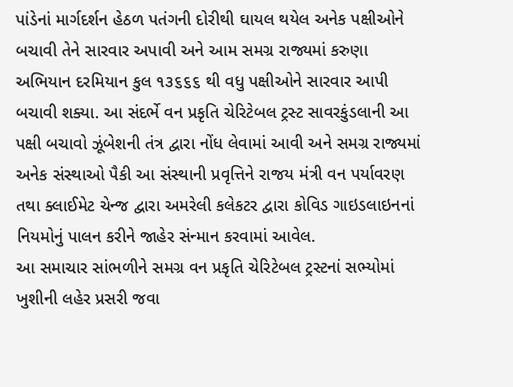પાંડેનાં માર્ગદર્શન હેઠળ પતંગની દોરીથી ઘાયલ થયેલ અનેક પક્ષીઓને બચાવી તેને સારવાર અપાવી અને આમ સમગ્ર રાજ્યમાં કરુણા અભિયાન દરમિયાન કુલ ૧૩૬૬૬ થી વધુ પક્ષીઓને સારવાર આપી બચાવી શક્યા. આ સંદર્ભે વન પ્રકૃતિ ચેરિટેબલ ટ્રસ્ટ સાવરકુંડલાની આ પક્ષી બચાવો ઝૂંબેશની તંત્ર દ્વારા નોંધ લેવામાં આવી અને સમગ્ર રાજ્યમાં અનેક સંસ્થાઓ પૈકી આ સંસ્થાની પ્રવૃત્તિને રાજય મંત્રી વન પર્યાવરણ તથા ક્લાઈમેટ ચેન્જ દ્વારા અમરેલી કલેકટર દ્વારા કોવિડ ગાઇડલાઇનનાં નિયમોનું પાલન કરીને જાહેર સંન્માન કરવામાં આવેલ.
આ સમાચાર સાંભળીને સમગ્ર વન પ્રકૃતિ ચેરિટેબલ ટ્રસ્ટનાં સભ્યોમાં ખુશીની લહેર પ્રસરી જવા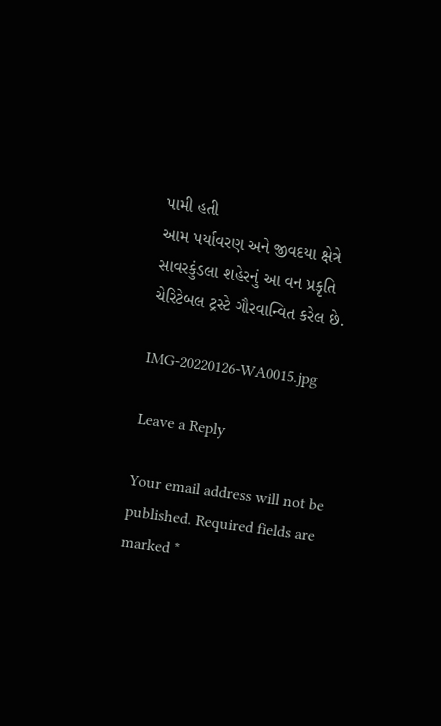પામી હતી
આમ પર્યાવરણ અને જીવદયા ક્ષેત્રે સાવરકુંડલા શહેરનું આ વન પ્રકૃતિ ચેરિટેબલ ટ્રસ્ટે ગૌરવાન્વિત કરેલ છે.

IMG-20220126-WA0015.jpg

Leave a Reply

Your email address will not be published. Required fields are marked *